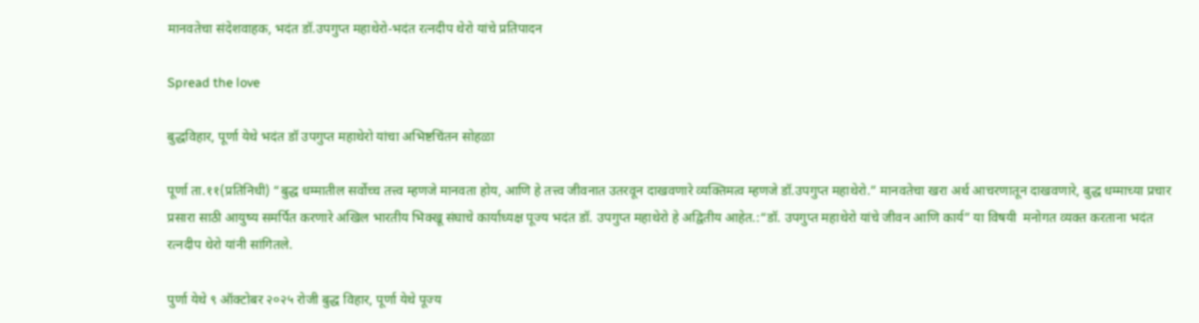मानवतेचा संदेशवाहक, भदंत डॉ.उपगुप्त महाथेरो-भदंत रत्नदीप थेरो यांचे प्रतिपादन

Spread the love

बुद्धविहार, पूर्णा येथे भदंत डॉ उपगुप्त महाथेरो यांचा अभिष्टचिंतन सोहळा

पूर्णा ता.११(प्रतिनिधी) “बुद्ध धम्मातील सर्वोच्च तत्त्व म्हणजे मानवता होय, आणि हे तत्त्व जीवनात उतरवून दाखवणारे व्यक्तिमत्व म्हणजे डॉ.उपगुप्त महाथेरो.” मानवतेचा खरा अर्थ आचरणातून दाखवणारे, बुद्ध धम्माच्या प्रचार प्रसारा साठी आयुष्य समर्पित करणारे अखिल भारतीय भिक्खू संघाचे कार्याध्यक्ष पूज्य भदंत डॉ. उपगुप्त महाथेरो हे अद्वितीय आहेत.:“डॉ. उपगुप्त महाथेरो यांचे जीवन आणि कार्य” या विषयी  मनोगत व्यक्त करताना भदंत रत्नदीप थेरो यांनी सांगितले.

पुर्णा येथे ९ ऑक्टोबर २०२५ रोजी बुद्ध विहार, पूर्णा येथे पूज्य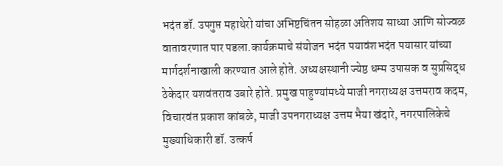भदंत डॉ. उपगुप्त महाथेरो यांचा अभिष्टचिंतन सोहळा अतिशय साध्या आणि सोज्वळ वातावरणात पार पडला.कार्यक्रमाचे संयोजन भदंत पयावंशभदंत पयासार यांच्या मार्गदर्शनाखाली करण्यात आले होते. अध्यक्षस्थानी ज्येष्ठ धम्म उपासक व सुप्रसिद्ध ठेकेदार यशवंतराव उबारे होते. प्रमुख पाहुण्यांमध्ये माजी नगराध्यक्ष उत्तमराव कदम, विचारवंत प्रकाश कांबळे, माजी उपनगराध्यक्ष उत्तम भैया खंदारे, नगरपालिकेचे मुख्याधिकारी डॉ. उत्कर्ष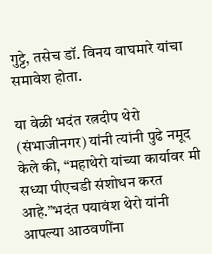गुट्टे, तसेच डॉ. विनय वाघमारे यांचा समावेश होता.

या वेळी भदंत रत्नदीप थेरो (संभाजीनगर) यांनी त्यांनी पुढे नमूद केले की, “महाथेरो यांच्या कार्यावर मी सध्या पीएचडी संशोधन करत आहे.”भदंत पयावंश थेरो यांनी आपल्या आठवणींना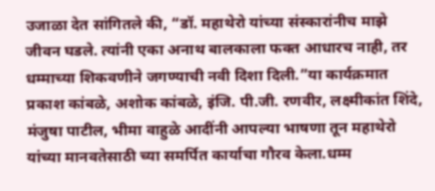उजाळा देत सांगितले की, “डॉ. महाथेरो यांच्या संस्कारांनीच माझे जीवन घडले. त्यांनी एका अनाथ बालकाला फक्त आधारच नाही, तर धम्माच्या शिकवणीने जगण्याची नवी दिशा दिली.”या कार्यक्रमात प्रकाश कांबळे, अशोक कांबळे, इंजि. पी.जी. रणवीर, लक्ष्मीकांत शिंदे, मंजुषा पाटील, भीमा वाहुळे आदींनी आपल्या भाषणा तून महाथेरो यांच्या मानवतेसाठी च्या समर्पित कार्याचा गौरव केला.धम्म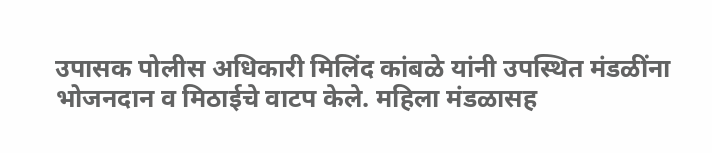उपासक पोलीस अधिकारी मिलिंद कांबळे यांनी उपस्थित मंडळींना भोजनदान व मिठाईचे वाटप केले. महिला मंडळासह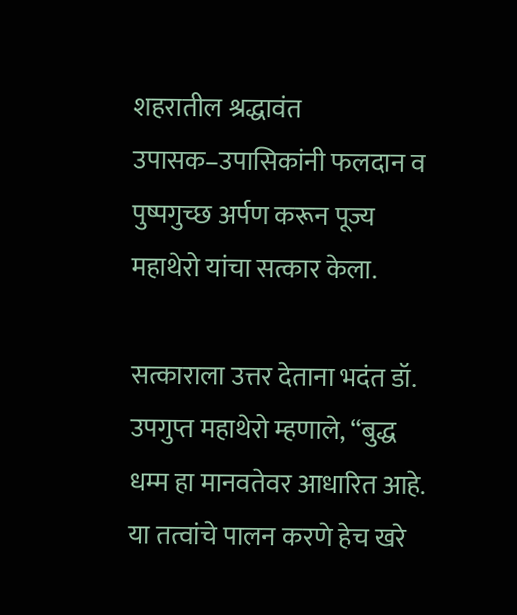शहरातील श्रद्धावंत उपासक–उपासिकांनी फलदान व पुष्पगुच्छ अर्पण करून पूज्य महाथेरो यांचा सत्कार केला.

सत्काराला उत्तर देताना भदंत डॉ. उपगुप्त महाथेरो म्हणाले, “बुद्ध धम्म हा मानवतेवर आधारित आहे. या तत्वांचे पालन करणे हेच खरे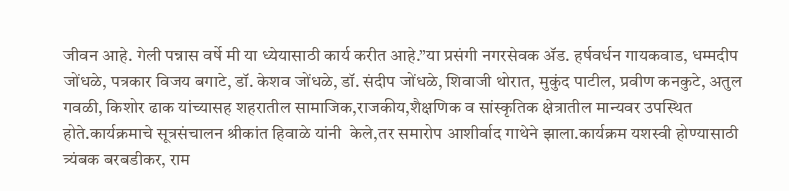जीवन आहे. गेली पन्नास वर्षे मी या ध्येयासाठी कार्य करीत आहे.”या प्रसंगी नगरसेवक ॲड. हर्षवर्धन गायकवाड, धम्मदीप जोंधळे, पत्रकार विजय बगाटे, डॉ. केशव जोंधळे, डॉ. संदीप जोंधळे, शिवाजी थोरात, मुकुंद पाटील, प्रवीण कनकुटे, अतुल गवळी, किशोर ढाक यांच्यासह शहरातील सामाजिक,राजकीय,शैक्षणिक व सांस्कृतिक क्षेत्रातील मान्यवर उपस्थित होते.कार्यक्रमाचे सूत्रसंचालन श्रीकांत हिवाळे यांनी  केले,तर समारोप आशीर्वाद गाथेने झाला.कार्यक्रम यशस्वी होण्यासाठी त्र्यंबक बरबडीकर, राम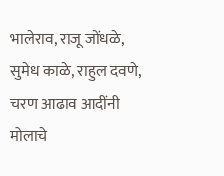भालेराव, राजू जोंधळे, सुमेध काळे, राहुल दवणे, चरण आढाव आदींनी मोलाचे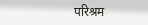परिश्रम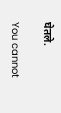घेतले.

You cannot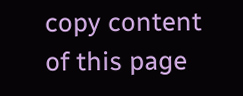copy content of this page